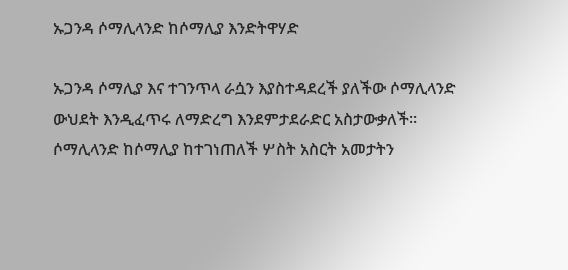ኡጋንዳ ሶማሊላንድ ከሶማሊያ እንድትዋሃድ

ኡጋንዳ ሶማሊያ እና ተገንጥላ ራሷን እያስተዳደረች ያለችው ሶማሊላንድ ውህደት እንዲፈጥሩ ለማድረግ እንደምታደራድር አስታውቃለች። ሶማሊላንድ ከሶማሊያ ከተገነጠለች ሦስት አስርት አመታትን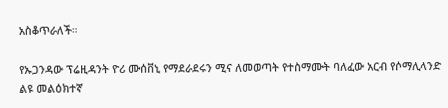አስቆጥራለች።

የኡጋንዳው ፕሬዚዳንት ዮሪ ሙሰቨኒ የማደራደሩን ሚና ለመወጣት የተስማሙት ባለፈው አርብ የሶማሊላንድ ልዩ መልዕክተኛ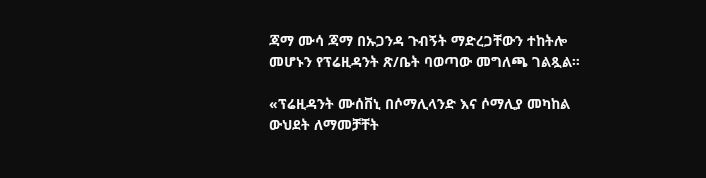ጃማ ሙሳ ጃማ በኡጋንዳ ጉብኝት ማድረጋቸውን ተከትሎ መሆኑን የፕሬዚዳንት ጽ/ቤት ባወጣው መግለጫ ገልጿል።

«ፕሬዚዳንት ሙሰቨኒ በሶማሊላንድ እና ሶማሊያ መካከል ውህደት ለማመቻቸት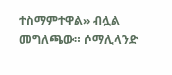ተስማምተዋል» ብሏል መግለጫው። ሶማሊላንድ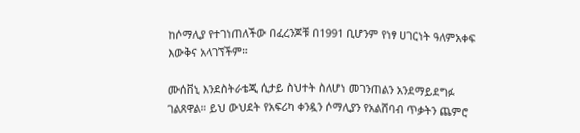ከሶማሊያ የተገነጠለችው በፈረንጆቹ በ1991 ቢሆንም የነፃ ሀገርነት ዓለምአቀፍ እውቅና አላገኘችም።

ሙሰቨኒ እንደስትራቴጂ ሲታይ ስህተት ስለሆነ መገንጠልን አንደማይደግፉ ገልጸዋል። ይህ ውህደት የአፍሪካ ቀንዷን ሶማሊያን የአልሸባብ ጥቃትን ጨምሮ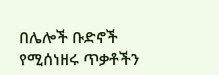በሌሎች ቡድኖች የሚሰነዘሩ ጥቃቶችን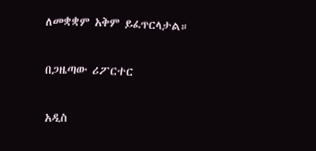ለመቋቋም አቅም ይፈጥርላታል።

በጋዜጣው ሪፖርተር

አዲስ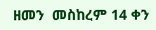ዘመን  መስከረም 14 ቀን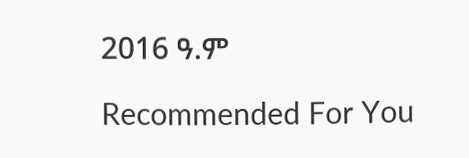2016 ዓ.ም

Recommended For You